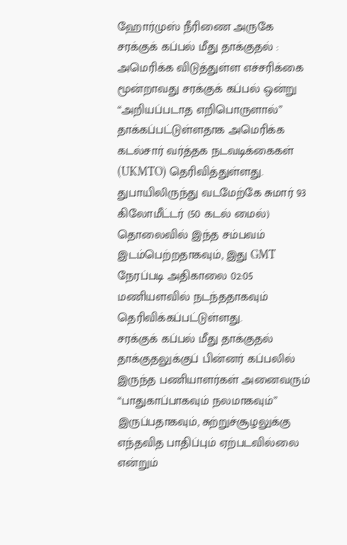ஹோர்முஸ் நீரிணை அருகே சரக்குக் கப்பல் மீது தாக்குதல் : அமெரிக்க விடுத்துள்ள எச்சரிக்கை
மூன்றாவது சரக்குக் கப்பல் ஒன்று “அறியப்படாத எறிபொருளால்” தாக்கப்பட்டுள்ளதாக அமெரிக்க கடல்சார் வர்த்தக நடவடிக்கைகள் (UKMTO) தெரிவித்துள்ளது.
துபாயிலிருந்து வடமேற்கே சுமார் 93 கிலோமீட்டர் (50 கடல் மைல்) தொலைவில் இந்த சம்பவம் இடம்பெற்றதாகவும், இது GMT நேரப்படி அதிகாலை 02:05 மணியளவில் நடந்ததாகவும் தெரிவிக்கப்பட்டுள்ளது.
சரக்குக் கப்பல் மீது தாக்குதல்
தாக்குதலுக்குப் பின்னர் கப்பலில் இருந்த பணியாளர்கள் அனைவரும் “பாதுகாப்பாகவும் நலமாகவும்” இருப்பதாகவும், சுற்றுச்சூழலுக்கு எந்தவித பாதிப்பும் ஏற்படவில்லை என்றும்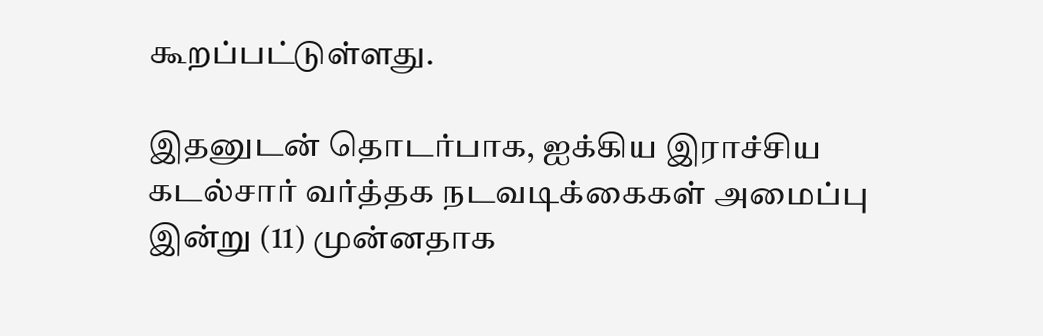கூறப்பட்டுள்ளது.

இதனுடன் தொடர்பாக, ஐக்கிய இராச்சிய கடல்சார் வர்த்தக நடவடிக்கைகள் அமைப்பு இன்று (11) முன்னதாக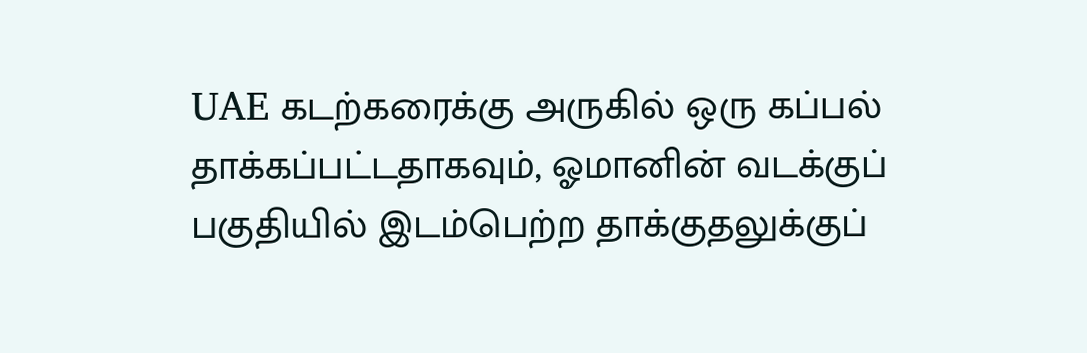UAE கடற்கரைக்கு அருகில் ஒரு கப்பல் தாக்கப்பட்டதாகவும், ஓமானின் வடக்குப் பகுதியில் இடம்பெற்ற தாக்குதலுக்குப்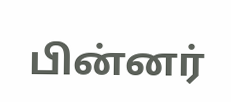பின்னர்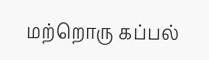மற்றொரு கப்பல்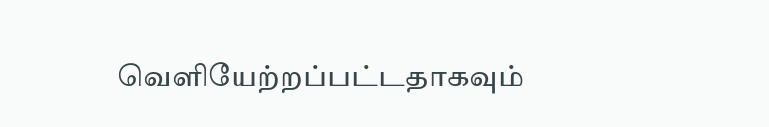வெளியேற்றப்பட்டதாகவும்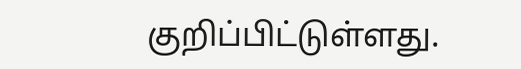குறிப்பிட்டுள்ளது.